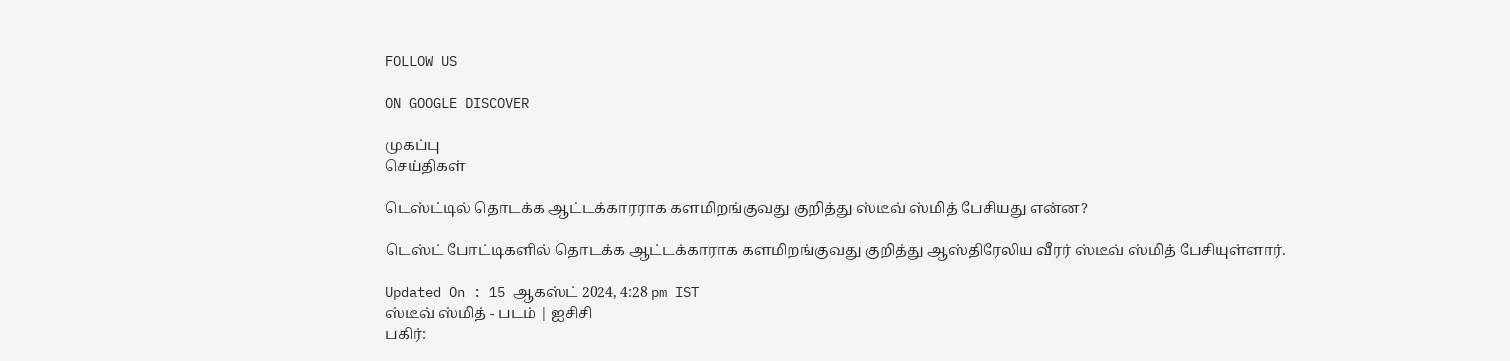FOLLOW US

ON GOOGLE DISCOVER

முகப்பு
செய்திகள்

டெஸ்ட்டில் தொடக்க ஆட்டக்காரராக களமிறங்குவது குறித்து ஸ்டீவ் ஸ்மித் பேசியது என்ன?

டெஸ்ட் போட்டிகளில் தொடக்க ஆட்டக்காராக களமிறங்குவது குறித்து ஆஸ்திரேலிய வீரர் ஸ்டீவ் ஸ்மித் பேசியுள்ளார்.

Updated On : 15 ஆகஸ்ட் 2024, 4:28 pm IST
ஸ்டீவ் ஸ்மித் - படம் | ஐசிசி
பகிர்: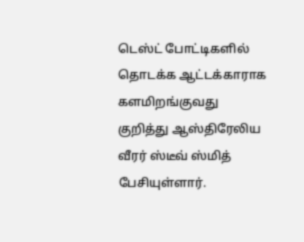டெஸ்ட் போட்டிகளில் தொடக்க ஆட்டக்காராக களமிறங்குவது குறித்து ஆஸ்திரேலிய வீரர் ஸ்டீவ் ஸ்மித் பேசியுள்ளார்.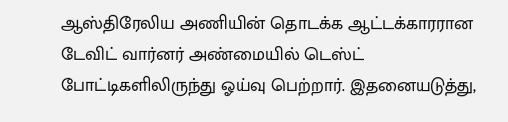ஆஸ்திரேலிய அணியின் தொடக்க ஆட்டக்காரரான டேவிட் வார்னர் அண்மையில் டெஸ்ட் போட்டிகளிலிருந்து ஓய்வு பெற்றார். இதனையடுத்து,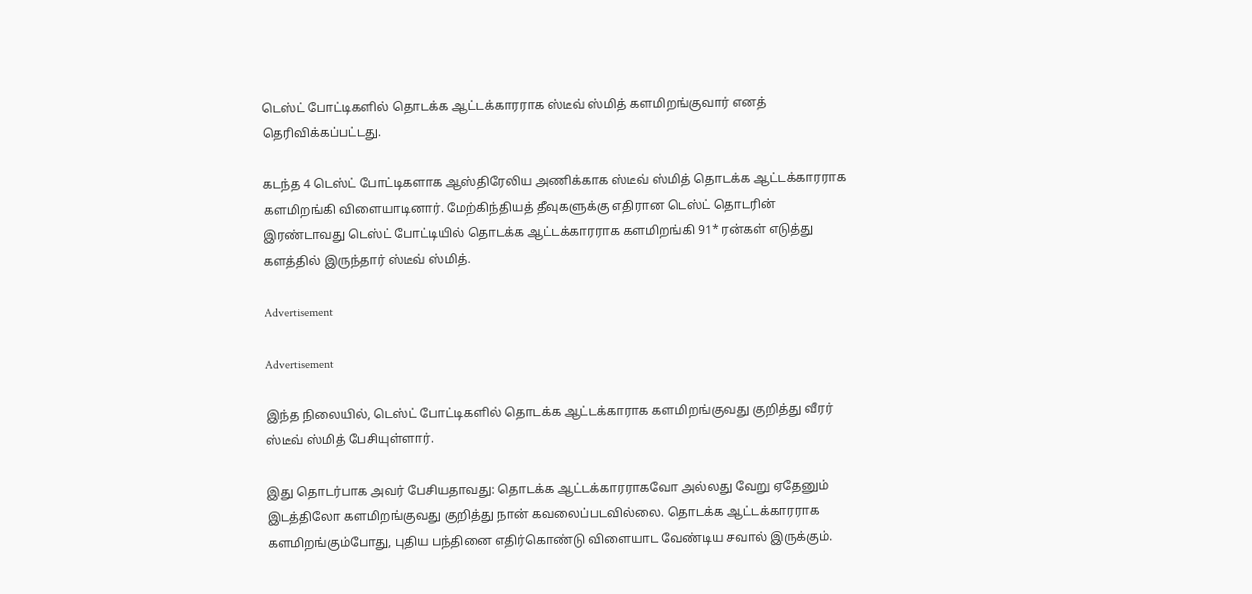டெஸ்ட் போட்டிகளில் தொடக்க ஆட்டக்காரராக ஸ்டீவ் ஸ்மித் களமிறங்குவார் எனத் தெரிவிக்கப்பட்டது.

கடந்த 4 டெஸ்ட் போட்டிகளாக ஆஸ்திரேலிய அணிக்காக ஸ்டீவ் ஸ்மித் தொடக்க ஆட்டக்காரராக களமிறங்கி விளையாடினார். மேற்கிந்தியத் தீவுகளுக்கு எதிரான டெஸ்ட் தொடரின் இரண்டாவது டெஸ்ட் போட்டியில் தொடக்க ஆட்டக்காரராக களமிறங்கி 91* ரன்கள் எடுத்து களத்தில் இருந்தார் ஸ்டீவ் ஸ்மித்.

Advertisement

Advertisement

இந்த நிலையில், டெஸ்ட் போட்டிகளில் தொடக்க ஆட்டக்காராக களமிறங்குவது குறித்து வீரர் ஸ்டீவ் ஸ்மித் பேசியுள்ளார்.

இது தொடர்பாக அவர் பேசியதாவது: தொடக்க ஆட்டக்காரராகவோ அல்லது வேறு ஏதேனும் இடத்திலோ களமிறங்குவது குறித்து நான் கவலைப்படவில்லை. தொடக்க ஆட்டக்காரராக களமிறங்கும்போது, புதிய பந்தினை எதிர்கொண்டு விளையாட வேண்டிய சவால் இருக்கும்.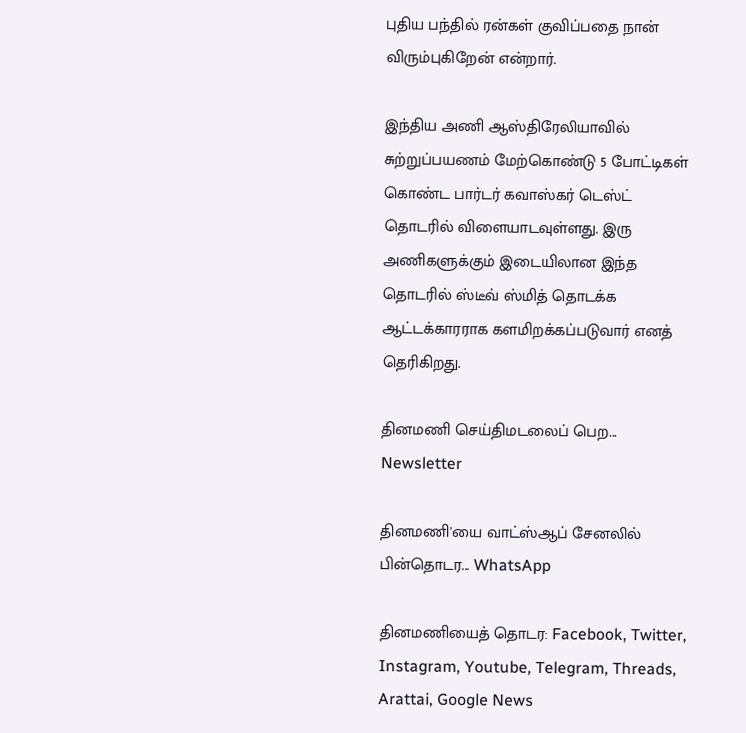புதிய பந்தில் ரன்கள் குவிப்பதை நான் விரும்புகிறேன் என்றார்.

இந்திய அணி ஆஸ்திரேலியாவில் சுற்றுப்பயணம் மேற்கொண்டு 5 போட்டிகள் கொண்ட பார்டர் கவாஸ்கர் டெஸ்ட் தொடரில் விளையாடவுள்ளது. இரு அணிகளுக்கும் இடையிலான இந்த தொடரில் ஸ்டீவ் ஸ்மித் தொடக்க ஆட்டக்காரராக களமிறக்கப்படுவார் எனத் தெரிகிறது.

தினமணி செய்திமடலைப் பெற... Newsletter

தினமணி'யை வாட்ஸ்ஆப் சேனலில் பின்தொடர... WhatsApp

தினமணியைத் தொடர: Facebook, Twitter, Instagram, Youtube, Telegram, Threads, Arattai, Google News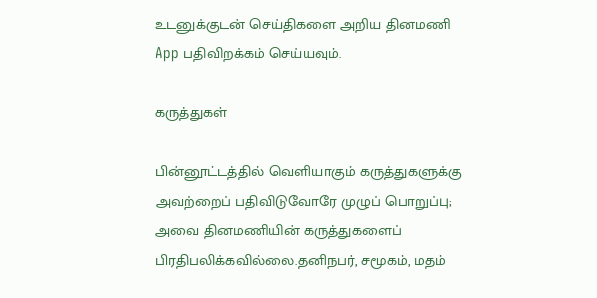உடனுக்குடன் செய்திகளை அறிய தினமணி App பதிவிறக்கம் செய்யவும்.

கருத்துகள்

பின்னூட்டத்தில் வெளியாகும் கருத்துகளுக்கு அவற்றைப் பதிவிடுவோரே முழுப் பொறுப்பு; அவை தினமணியின் கருத்துகளைப் பிரதிபலிக்கவில்லை.தனிநபர், சமூகம், மதம்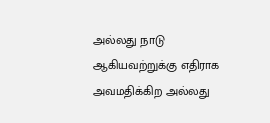அல்லது நாடு ஆகியவற்றுக்கு எதிராக அவமதிக்கிற அல்லது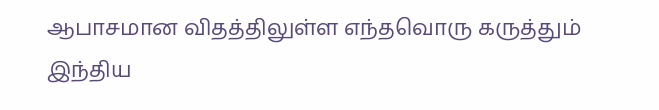ஆபாசமான விதத்திலுள்ள எந்தவொரு கருத்தும் இந்திய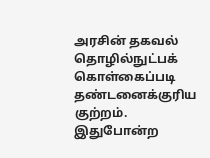அரசின் தகவல் தொழில்நுட்பக் கொள்கைப்படி தண்டனைக்குரிய குற்றம். இதுபோன்ற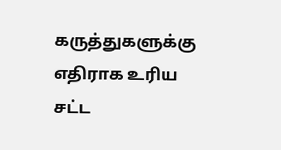கருத்துகளுக்கு எதிராக உரிய சட்ட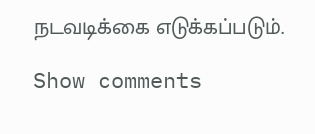நடவடிக்கை எடுக்கப்படும்.

Show comments